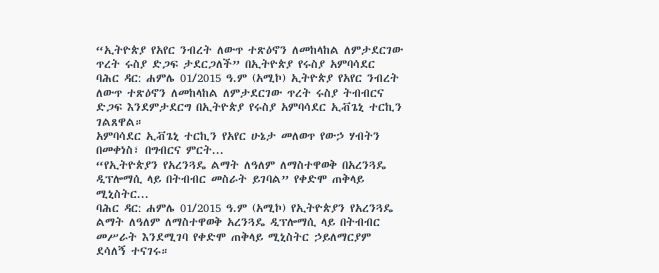“ኢትዮጵያ የአየር ንብረት ለውጥ ተጽዕኖን ለመከላከል ለምታደርገው ጥረት ሩስያ ድጋፍ ታደርጋለች” በኢትዮጵያ የሩስያ አምባሳደር
ባሕር ዳር: ሐምሌ 01/2015 ዓ.ም (አሚኮ) ኢትዮጵያ የአየር ንብረት ለውጥ ተጽዕኖን ለመከላከል ለምታደርገው ጥረት ሩስያ ትብብርና ድጋፍ እንደምታደርግ በኢትዮጵያ የሩስያ አምባሳደር ኢቭጌኒ ተርኪን ገልጸዋል።
አምባሳደር ኢቭጌኒ ተርኪን የአየር ሁኔታ መለወጥ የውኃ ሃብትን በመቀነስ፣ በግብርና ምርት...
“የኢትዮጵያን የአረንጓዴ ልማት ለዓለም ለማስተዋወቅ በአረንጓዴ ዲፕሎማሲ ላይ በትብብር መስራት ይገባል” የቀድሞ ጠቅላይ ሚኒስትር...
ባሕር ዳር: ሐምሌ 01/2015 ዓ.ም (አሚኮ) የኢትዮጵያን የአረንጓዴ ልማት ለዓለም ለማስተዋወቅ አረንጓዴ ዲፕሎማሲ ላይ በትብብር መሥራት እንደሚገባ የቀድሞ ጠቅላይ ሚኒስትር ኃይለማርያም ደሳለኝ ተናገሩ።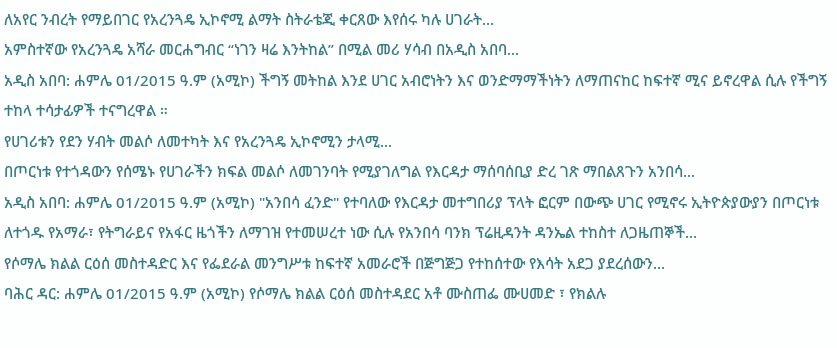ለአየር ንብረት የማይበገር የአረንጓዴ ኢኮኖሚ ልማት ስትራቴጂ ቀርጸው እየሰሩ ካሉ ሀገራት...
አምስተኛው የአረንጓዴ አሻራ መርሐግብር “ነገን ዛሬ እንትከል” በሚል መሪ ሃሳብ በአዲስ አበባ...
አዲስ አበባ: ሐምሌ 01/2015 ዓ.ም (አሚኮ) ችግኝ መትከል እንደ ሀገር አብሮነትን እና ወንድማማችነትን ለማጠናከር ከፍተኛ ሚና ይኖረዋል ሲሉ የችግኝ ተከላ ተሳታፊዎች ተናግረዋል ።
የሀገሪቱን የደን ሃብት መልሶ ለመተካት እና የአረንጓዴ ኢኮኖሚን ታላሚ...
በጦርነቱ የተጎዳውን የሰሜኑ የሀገራችን ክፍል መልሶ ለመገንባት የሚያገለግል የእርዳታ ማሰባሰቢያ ድረ ገጽ ማበልጸጉን አንበሳ...
አዲስ አበባ: ሐምሌ 01/2015 ዓ.ም (አሚኮ) "አንበሳ ፈንድ" የተባለው የእርዳታ መተግበሪያ ፕላት ፎርም በውጭ ሀገር የሚኖሩ ኢትዮጵያውያን በጦርነቱ ለተጎዱ የአማራ፣ የትግራይና የአፋር ዜጎችን ለማገዝ የተመሠረተ ነው ሲሉ የአንበሳ ባንክ ፕሬዚዳንት ዳንኤል ተከስተ ለጋዜጠኞች...
የሶማሌ ክልል ርዕሰ መስተዳድር እና የፌደራል መንግሥቱ ከፍተኛ አመራሮች በጅግጅጋ የተከሰተው የእሳት አደጋ ያደረሰውን...
ባሕር ዳር: ሐምሌ 01/2015 ዓ.ም (አሚኮ) የሶማሌ ክልል ርዕሰ መስተዳደር አቶ ሙስጠፌ ሙሀመድ ፣ የክልሉ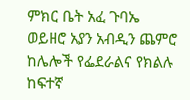ምክር ቤት አፈ ጉባኤ ወይዘሮ አያን አብዲን ጨምሮ ከሌሎች የፌደራልና የክልሉ ከፍተኛ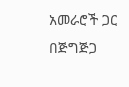አመራሮች ጋር በጅግጅጋ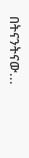በትናንትናው...